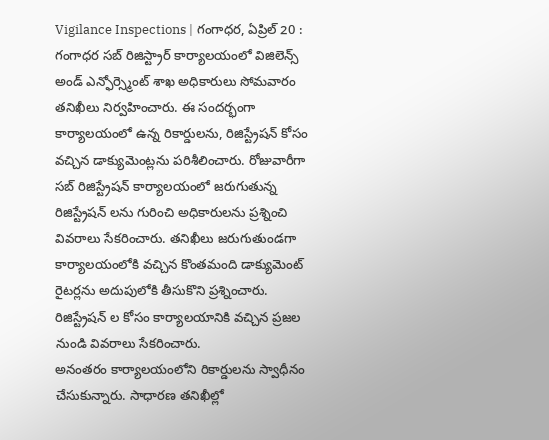Vigilance Inspections | గంగాధర, ఏప్రిల్ 20 : గంగాధర సబ్ రిజిస్ట్రార్ కార్యాలయంలో విజిలెన్స్ అండ్ ఎన్ఫోర్స్మెంట్ శాఖ అధికారులు సోమవారం తనిఖీలు నిర్వహించారు. ఈ సందర్భంగా కార్యాలయంలో ఉన్న రికార్డులను, రిజిస్ట్రేషన్ కోసం వచ్చిన డాక్యుమెంట్లను పరిశీలించారు. రోజువారీగా సబ్ రిజిస్ట్రేషన్ కార్యాలయంలో జరుగుతున్న రిజిస్ట్రేషన్ లను గురించి అధికారులను ప్రశ్నించి వివరాలు సేకరించారు. తనిఖీలు జరుగుతుండగా కార్యాలయంలోకి వచ్చిన కొంతమంది డాక్యుమెంట్ రైటర్లను అదుపులోకి తీసుకొని ప్రశ్నించారు. రిజిస్ట్రేషన్ ల కోసం కార్యాలయానికి వచ్చిన ప్రజల నుండి వివరాలు సేకరించారు.
అనంతరం కార్యాలయంలోని రికార్డులను స్వాధీనం చేసుకున్నారు. సాధారణ తనిఖీల్లో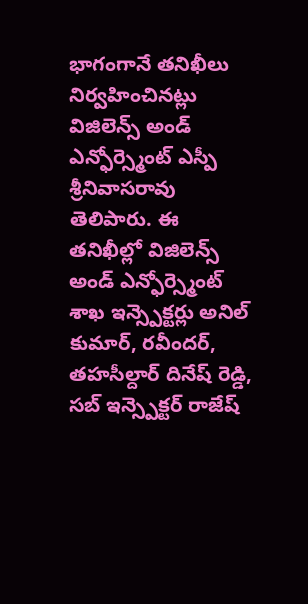భాగంగానే తనిఖీలు నిర్వహించినట్లు విజిలెన్స్ అండ్ ఎన్ఫోర్స్మెంట్ ఎస్పీ శ్రీనివాసరావు తెలిపారు. ఈ తనిఖీల్లో విజిలెన్స్ అండ్ ఎన్ఫోర్స్మెంట్ శాఖ ఇన్స్పెక్టర్లు అనిల్ కుమార్, రవీందర్, తహసీల్దార్ దినేష్ రెడ్డి, సబ్ ఇన్స్పెక్టర్ రాజేష్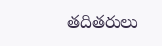తదితరులు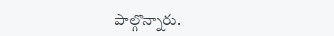పాల్గొన్నారు.